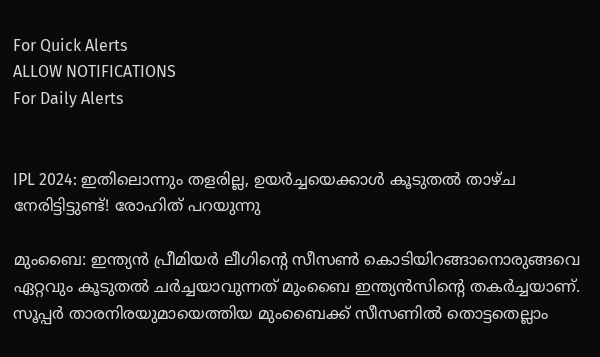For Quick Alerts
ALLOW NOTIFICATIONS
For Daily Alerts


IPL 2024: ഇതിലൊന്നും തളരില്ല, ഉയര്‍ച്ചയെക്കാള്‍ കൂടുതല്‍ താഴ്ച നേരിട്ടിട്ടുണ്ട്! രോഹിത് പറയുന്നു

മുംബൈ: ഇന്ത്യന്‍ പ്രീമിയര്‍ ലീഗിന്റെ സീസണ്‍ കൊടിയിറങ്ങാനൊരുങ്ങവെ ഏറ്റവും കൂടുതല്‍ ചര്‍ച്ചയാവുന്നത് മുംബൈ ഇന്ത്യന്‍സിന്റെ തകര്‍ച്ചയാണ്. സൂപ്പര്‍ താരനിരയുമായെത്തിയ മുംബൈക്ക് സീസണില്‍ തൊട്ടതെല്ലാം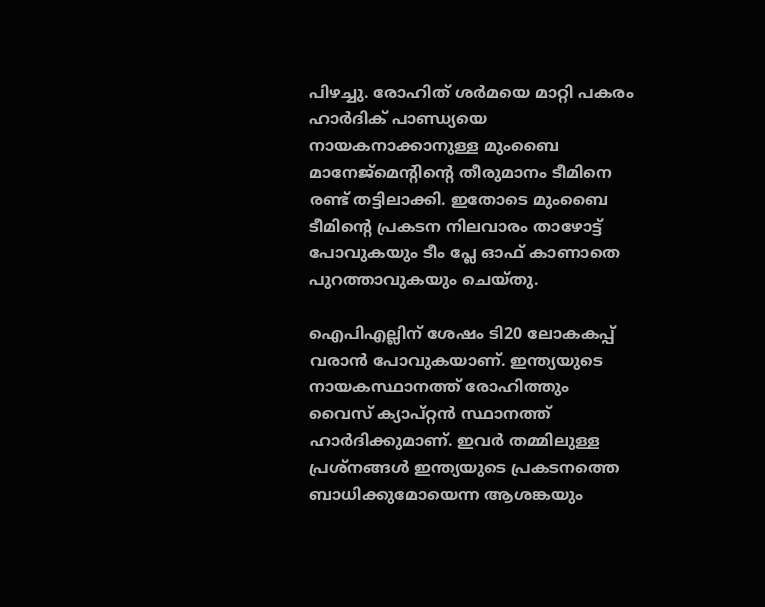പിഴച്ചു. രോഹിത് ശര്‍മയെ മാറ്റി പകരം ഹാര്‍ദിക് പാണ്ഡ്യയെ നായകനാക്കാനുള്ള മുംബൈ മാനേജ്‌മെന്റിന്റെ തീരുമാനം ടീമിനെ രണ്ട് തട്ടിലാക്കി. ഇതോടെ മുംബൈ ടീമിന്റെ പ്രകടന നിലവാരം താഴോട്ട് പോവുകയും ടീം പ്ലേ ഓഫ് കാണാതെ പുറത്താവുകയും ചെയ്തു.

ഐപിഎല്ലിന് ശേഷം ടി20 ലോകകപ്പ് വരാന്‍ പോവുകയാണ്. ഇന്ത്യയുടെ നായകസ്ഥാനത്ത് രോഹിത്തും വൈസ് ക്യാപ്റ്റന്‍ സ്ഥാനത്ത് ഹാര്‍ദിക്കുമാണ്. ഇവര്‍ തമ്മിലുള്ള പ്രശ്‌നങ്ങള്‍ ഇന്ത്യയുടെ പ്രകടനത്തെ ബാധിക്കുമോയെന്ന ആശങ്കയും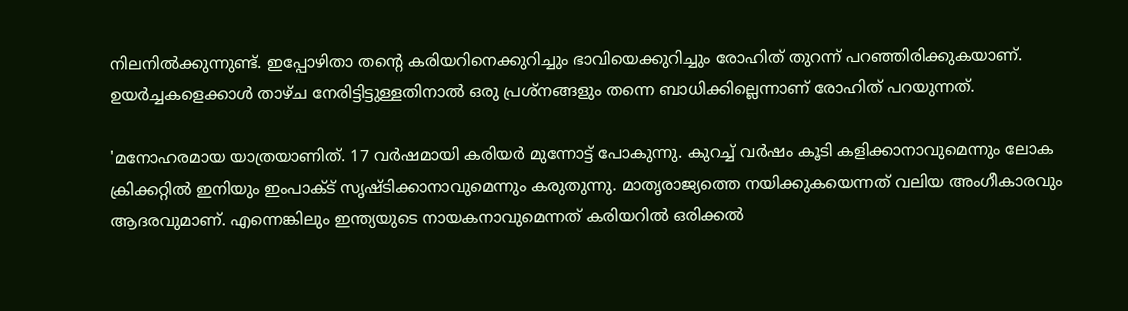നിലനില്‍ക്കുന്നുണ്ട്. ഇപ്പോഴിതാ തന്റെ കരിയറിനെക്കുറിച്ചും ഭാവിയെക്കുറിച്ചും രോഹിത് തുറന്ന് പറഞ്ഞിരിക്കുകയാണ്. ഉയര്‍ച്ചകളെക്കാള്‍ താഴ്ച നേരിട്ടിട്ടുള്ളതിനാല്‍ ഒരു പ്രശ്‌നങ്ങളും തന്നെ ബാധിക്കില്ലെന്നാണ് രോഹിത് പറയുന്നത്.

'മനോഹരമായ യാത്രയാണിത്. 17 വര്‍ഷമായി കരിയര്‍ മുന്നോട്ട് പോകുന്നു. കുറച്ച് വര്‍ഷം കൂടി കളിക്കാനാവുമെന്നും ലോക ക്രിക്കറ്റില്‍ ഇനിയും ഇംപാക്ട് സൃഷ്ടിക്കാനാവുമെന്നും കരുതുന്നു. മാതൃരാജ്യത്തെ നയിക്കുകയെന്നത് വലിയ അംഗീകാരവും ആദരവുമാണ്. എന്നെങ്കിലും ഇന്ത്യയുടെ നായകനാവുമെന്നത് കരിയറില്‍ ഒരിക്കല്‍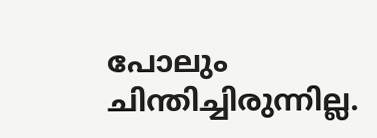പോലും ചിന്തിച്ചിരുന്നില്ല.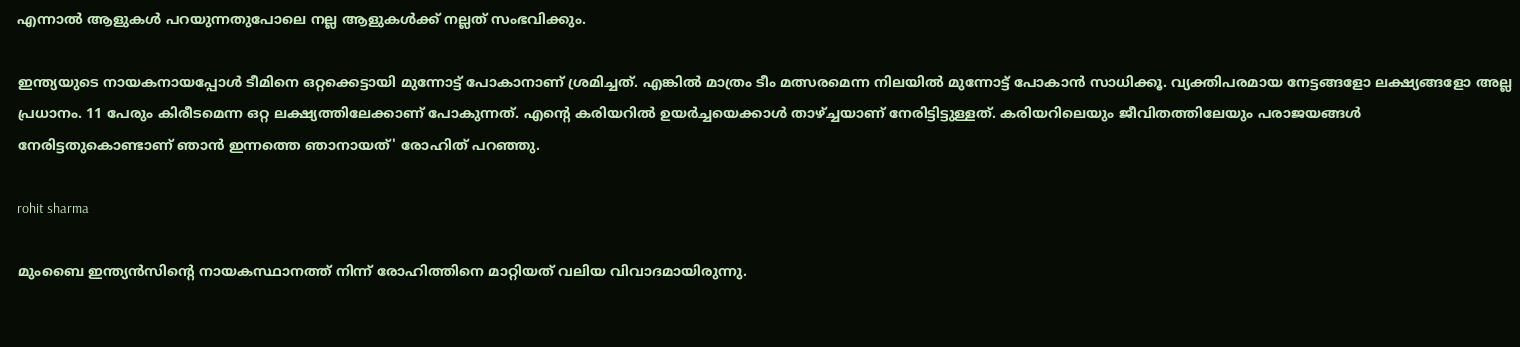എന്നാല്‍ ആളുകള്‍ പറയുന്നതുപോലെ നല്ല ആളുകള്‍ക്ക് നല്ലത് സംഭവിക്കും.

ഇന്ത്യയുടെ നായകനായപ്പോള്‍ ടീമിനെ ഒറ്റക്കെട്ടായി മുന്നോട്ട് പോകാനാണ് ശ്രമിച്ചത്. എങ്കില്‍ മാത്രം ടീം മത്സരമെന്ന നിലയില്‍ മുന്നോട്ട് പോകാന്‍ സാധിക്കൂ. വ്യക്തിപരമായ നേട്ടങ്ങളോ ലക്ഷ്യങ്ങളോ അല്ല പ്രധാനം. 11 പേരും കിരീടമെന്ന ഒറ്റ ലക്ഷ്യത്തിലേക്കാണ് പോകുന്നത്. എന്റെ കരിയറില്‍ ഉയര്‍ച്ചയെക്കാള്‍ താഴ്ച്ചയാണ് നേരിട്ടിട്ടുള്ളത്. കരിയറിലെയും ജീവിതത്തിലേയും പരാജയങ്ങള്‍ നേരിട്ടതുകൊണ്ടാണ് ഞാന്‍ ഇന്നത്തെ ഞാനായത്' രോഹിത് പറഞ്ഞു.

rohit sharma

മുംബൈ ഇന്ത്യന്‍സിന്റെ നായകസ്ഥാനത്ത് നിന്ന് രോഹിത്തിനെ മാറ്റിയത് വലിയ വിവാദമായിരുന്നു.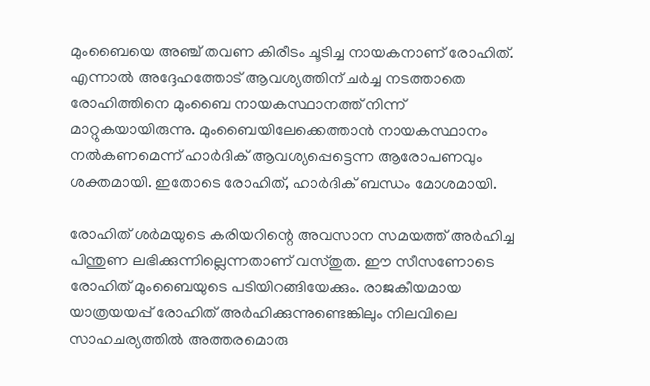മുംബൈയെ അഞ്ച് തവണ കിരീടം ചൂടിച്ച നായകനാണ് രോഹിത്. എന്നാല്‍ അദ്ദേഹത്തോട് ആവശ്യത്തിന് ചര്‍ച്ച നടത്താതെ രോഹിത്തിനെ മുംബൈ നായകസ്ഥാനത്ത് നിന്ന് മാറ്റുകയായിരുന്നു. മുംബൈയിലേക്കെത്താന്‍ നായകസ്ഥാനം നല്‍കണമെന്ന് ഹാര്‍ദിക് ആവശ്യപ്പെട്ടെന്ന ആരോപണവും ശക്തമായി. ഇതോടെ രോഹിത്, ഹാര്‍ദിക് ബന്ധം മോശമായി.

രോഹിത് ശര്‍മയുടെ കരിയറിന്റെ അവസാന സമയത്ത് അര്‍ഹിച്ച പിന്തുണ ലഭിക്കുന്നില്ലെന്നതാണ് വസ്തുത. ഈ സീസണോടെ രോഹിത് മുംബൈയുടെ പടിയിറങ്ങിയേക്കും. രാജകീയമായ യാത്രയയപ്പ് രോഹിത് അര്‍ഹിക്കുന്നുണ്ടെങ്കിലും നിലവിലെ സാഹചര്യത്തില്‍ അത്തരമൊരു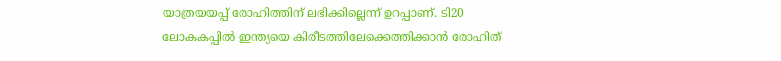യാത്രയയപ്പ് രോഹിത്തിന് ലഭിക്കില്ലെന്ന് ഉറപ്പാണ്. ടി20 ലോകകപ്പില്‍ ഇന്ത്യയെ കിരീടത്തിലേക്കെത്തിക്കാന്‍ രോഹിത്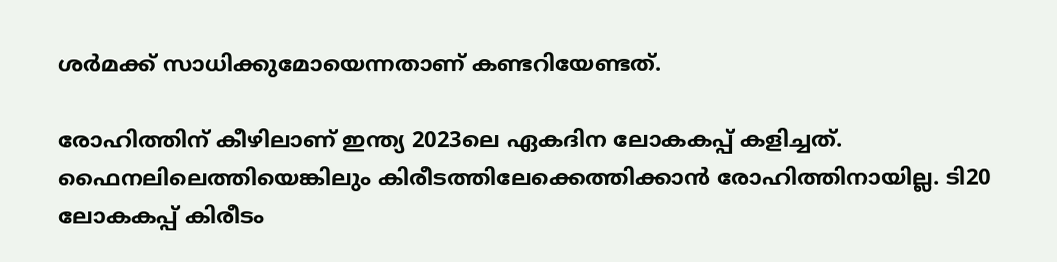ശര്‍മക്ക് സാധിക്കുമോയെന്നതാണ് കണ്ടറിയേണ്ടത്.

രോഹിത്തിന് കീഴിലാണ് ഇന്ത്യ 2023ലെ ഏകദിന ലോകകപ്പ് കളിച്ചത്. ഫൈനലിലെത്തിയെങ്കിലും കിരീടത്തിലേക്കെത്തിക്കാന്‍ രോഹിത്തിനായില്ല. ടി20 ലോകകപ്പ് കിരീടം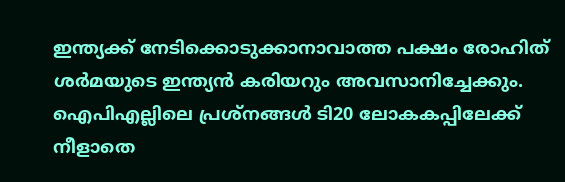ഇന്ത്യക്ക് നേടിക്കൊടുക്കാനാവാത്ത പക്ഷം രോഹിത് ശര്‍മയുടെ ഇന്ത്യന്‍ കരിയറും അവസാനിച്ചേക്കും. ഐപിഎല്ലിലെ പ്രശ്‌നങ്ങള്‍ ടി20 ലോകകപ്പിലേക്ക് നീളാതെ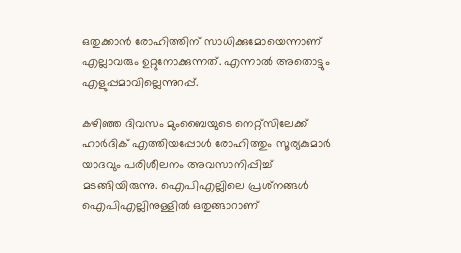ഒതുക്കാന്‍ രോഹിത്തിന് സാധിക്കുമോയെന്നാണ് എല്ലാവരും ഉറ്റുനോക്കുന്നത്. എന്നാല്‍ അതൊട്ടും എളുപ്പമാവില്ലെന്നുറപ്പ്.

കഴിഞ്ഞ ദിവസം മുംബൈയുടെ നെറ്റ്‌സിലേക്ക് ഹാര്‍ദിക് എത്തിയപ്പോള്‍ രോഹിത്തും സൂര്യകുമാര്‍ യാദവും പരിശീലനം അവസാനിപ്പിച്ച് മടങ്ങിയിരുന്നു. ഐപിഎല്ലിലെ പ്രശ്‌നങ്ങള്‍ ഐപിഎല്ലിനുള്ളില്‍ ഒതുങ്ങാറാണ്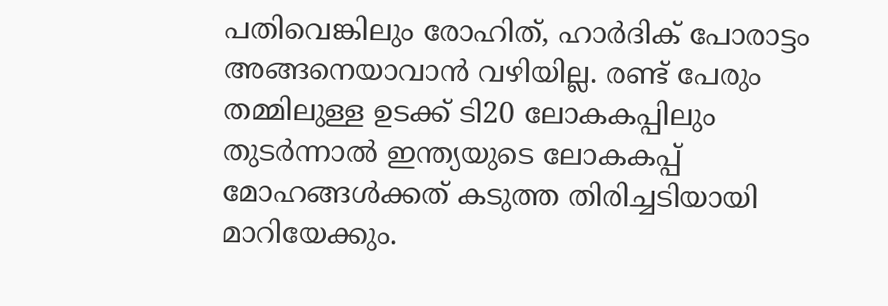പതിവെങ്കിലും രോഹിത്, ഹാര്‍ദിക് പോരാട്ടം അങ്ങനെയാവാന്‍ വഴിയില്ല. രണ്ട് പേരും തമ്മിലുള്ള ഉടക്ക് ടി20 ലോകകപ്പിലും തുടര്‍ന്നാല്‍ ഇന്ത്യയുടെ ലോകകപ്പ് മോഹങ്ങള്‍ക്കത് കടുത്ത തിരിച്ചടിയായി മാറിയേക്കും.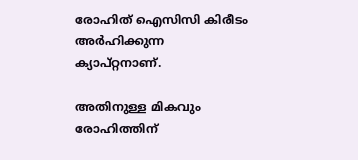രോഹിത് ഐസിസി കിരീടം അര്‍ഹിക്കുന്ന ക്യാപ്റ്റനാണ്.

അതിനുള്ള മികവും രോഹിത്തിന്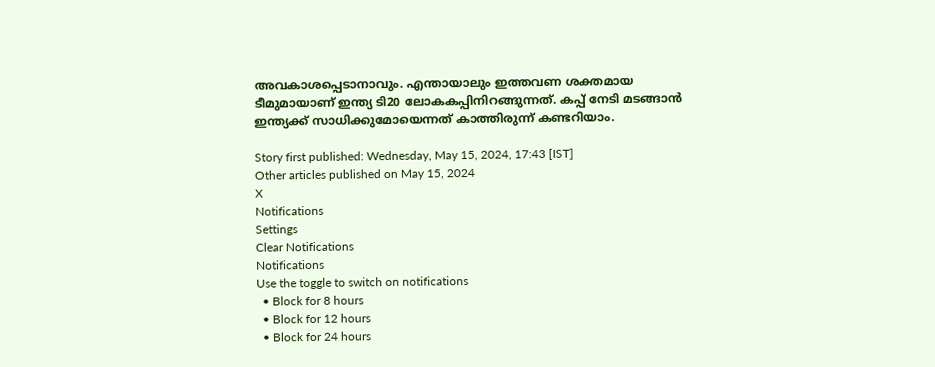അവകാശപ്പെടാനാവും. എന്തായാലും ഇത്തവണ ശക്തമായ ടീമുമായാണ് ഇന്ത്യ ടി20 ലോകകപ്പിനിറങ്ങുന്നത്. കപ്പ് നേടി മടങ്ങാന്‍ ഇന്ത്യക്ക് സാധിക്കുമോയെന്നത് കാത്തിരുന്ന് കണ്ടറിയാം.

Story first published: Wednesday, May 15, 2024, 17:43 [IST]
Other articles published on May 15, 2024
X
Notifications
Settings
Clear Notifications
Notifications
Use the toggle to switch on notifications
  • Block for 8 hours
  • Block for 12 hours
  • Block for 24 hours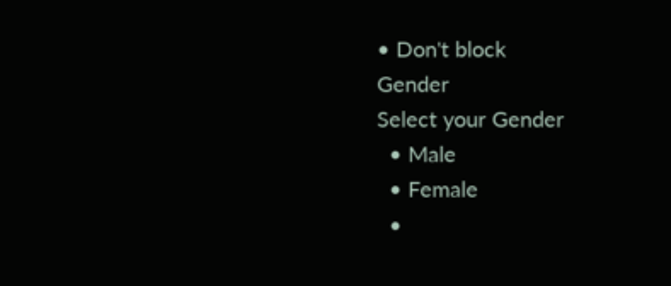• Don't block
Gender
Select your Gender
  • Male
  • Female
  •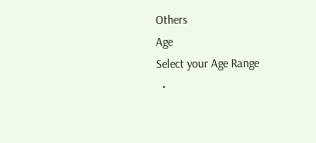Others
Age
Select your Age Range
  •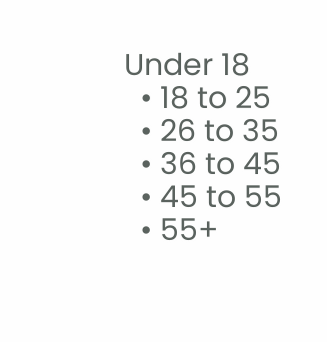Under 18
  • 18 to 25
  • 26 to 35
  • 36 to 45
  • 45 to 55
  • 55+